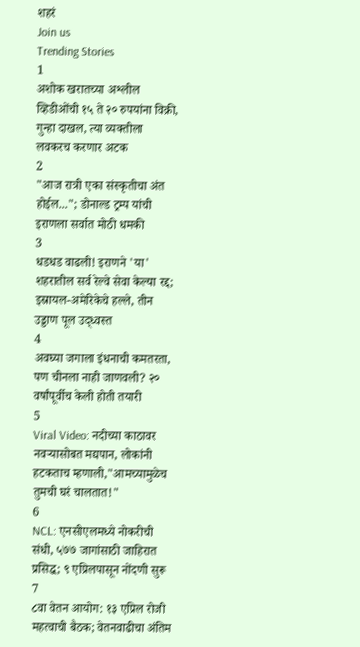शहरं
Join us
Trending Stories
1
अशोक खरातच्या अश्लील व्हिडीओंची १५ ते २० रुपयांना विक्री, गुन्हा दाखल, त्या व्यक्तीला लवकरच करणार अटक
2
"आज रात्री एका संस्कृतीचा अंत होईल..."; डोनाल्ड ट्रम्प यांची इराणला सर्वात मोठी धमकी
3
धडधड वाढली! इराणने 'या' शहरातील सर्व रेल्वे सेवा केल्या रद्द; इस्रायल-अमेरिकेचे हल्ले, तीन उड्डाण पूल उद्ध्वस्त
4
अवघ्या जगाला इंधनाची कमतरता, पण चीनला नाही जाणवली? २० वर्षांपूर्वीच केली होती तयारी
5
Viral Video: नदीच्या काठावर नवऱ्यासोबत मद्यपान, लोकांनी हटकताच म्हणाली,"आमच्यामुळेच तुमची घरं चालतात!"
6
NCL: एनसीएलमध्ये नोकरीची संधी, ५७७ जागांसाठी जाहिरात प्रसिद्ध; ९ एप्रिलपासून नोंदणी सुरू
7
८वा वेतन आयोग: १३ एप्रिल रोजी महत्वाची बैठक; वेतनवाढीचा अंतिम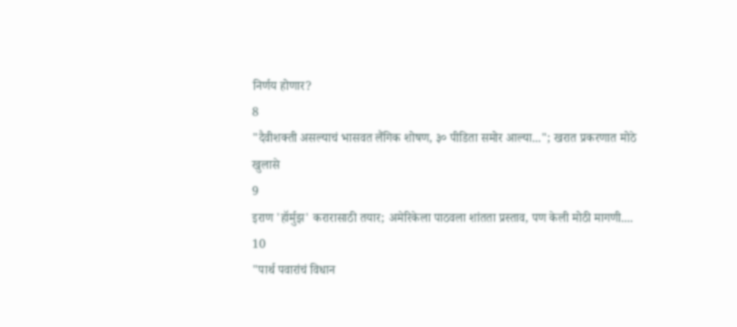निर्णय होणार?
8
"दैवीशक्ती असल्याचं भासवत लैंगिक शोषण, ३० पीडिता समोर आल्या..."; खरात प्रकरणात मोठे खुलासे
9
इराण 'हॉर्मुझ' करारासाठी तयार; अमेरिकेला पाठवला शांतता प्रस्ताव, पण केली मोठी मागणी....
10
"पार्थ पवारांचं विधान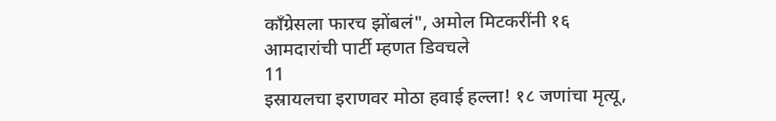काँग्रेसला फारच झोंबलं", अमोल मिटकरींनी १६ आमदारांची पार्टी म्हणत डिवचले
11
इस्रायलचा इराणवर मोठा हवाई हल्ला! १८ जणांचा मृत्यू,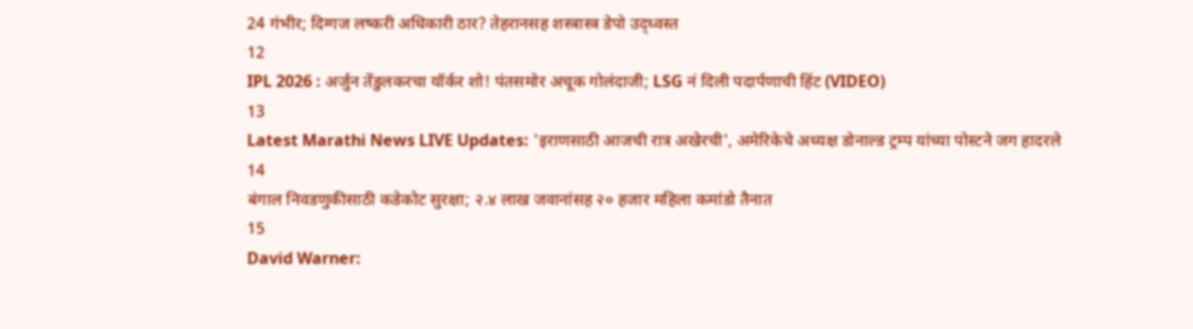24 गंभीर; दिग्गज लष्करी अधिकारी ठार? तेहरानसह शस्त्रास्त्र डेपो उद्ध्वस्त
12
IPL 2026 : अर्जुन तेंडुलकरचा यॉर्कर शो! पंतसमोर अचूक गोलंदाजी; LSG नं दिली पदार्पणाची हिंट (VIDEO)
13
Latest Marathi News LIVE Updates: 'इराणसाठी आजची रात्र अखेरची', अमेरिकेचे अध्यक्ष डोनाल्ड ट्रम्प यांच्या पोस्टने जग हादरले
14
बंगाल निवडणुकीसाठी कडेकोट सुरक्षा; २.४ लाख जवानांसह २० हजार महिला कमांडो तैनात
15
David Warner: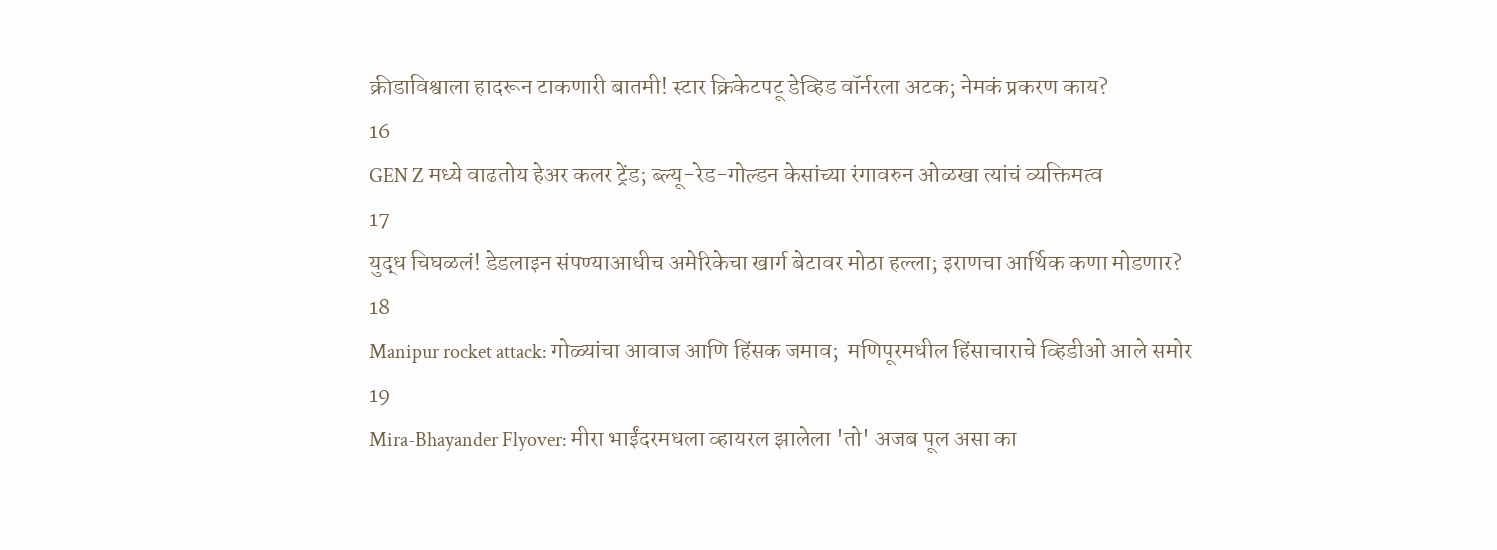क्रीडाविश्वाला हादरून टाकणारी बातमी! स्टार क्रिकेटपटू डेव्हिड वॉर्नरला अटक; नेमकं प्रकरण काय?
16
GEN Z मध्ये वाढतोय हेअर कलर ट्रेंड; ब्ल्यू-रेड-गोल्डन केसांच्या रंगावरुन ओळखा त्यांचं व्यक्तिमत्व
17
युद्ध चिघळलं! डेडलाइन संपण्याआधीच अमेरिकेचा खार्ग बेटावर मोठा हल्ला; इराणचा आर्थिक कणा मोडणार?
18
Manipur rocket attack: गोळ्यांचा आवाज आणि हिंसक जमाव;  मणिपूरमधील हिंसाचाराचे व्हिडीओ आले समोर
19
Mira-Bhayander Flyover: मीरा भाईंदरमधला व्हायरल झालेला 'तो' अजब पूल असा का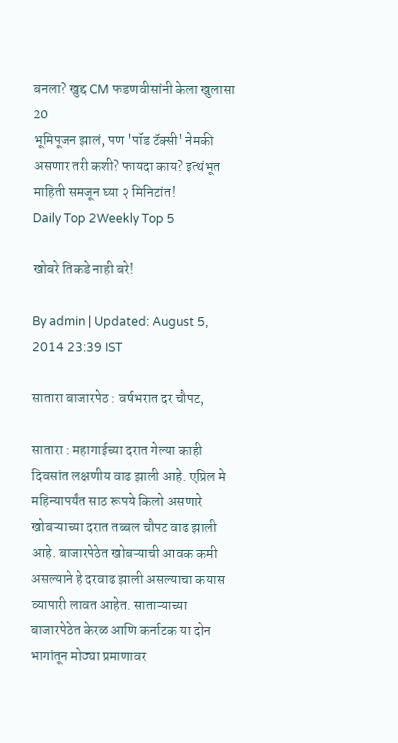बनला? खुद्द CM फडणवीसांनी केला खुलासा
20
भूमिपूजन झालं, पण 'पॉड टॅक्सी' नेमकी असणार तरी कशी? फायदा काय? इत्थंभूत माहिती समजून घ्या २ मिनिटांत!
Daily Top 2Weekly Top 5

खोबरे तिकडे नाही बरे!

By admin | Updated: August 5, 2014 23:39 IST

सातारा बाजारपेठ : वर्षभरात दर चौपट,

सातारा : महागाईच्या दरात गेल्या काही दिवसांत लक्षणीय वाढ झाली आहे. एप्रिल मे महिन्यापर्यंत साठ रूपये किलो असणारे खोबऱ्याच्या दरात तब्बल चौपट वाढ झाली आहे. बाजारपेठेत खोबऱ्याची आवक कमी असल्याने हे दरवाढ झाली असल्याचा कयास व्यापारी लावत आहेत. साताऱ्याच्या बाजारपेठेत केरळ आणि कर्नाटक या दोन भागांतून मोठ्या प्रमाणावर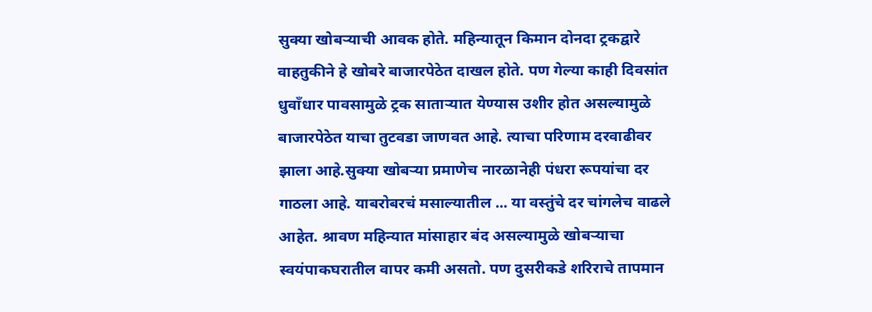सुक्या खोबऱ्याची आवक होते. महिन्यातून किमान दोनदा ट्रकद्वारे वाहतुकीने हे खोबरे बाजारपेठेत दाखल होते. पण गेल्या काही दिवसांत धुवाँधार पावसामुळे ट्रक साताऱ्यात येण्यास उशीर होत असल्यामुळे बाजारपेठेत याचा तुटवडा जाणवत आहे. त्याचा परिणाम दरवाढीवर झाला आहे.सुक्या खोबऱ्या प्रमाणेच नारळानेही पंधरा रूपयांचा दर गाठला आहे. याबरोबरचं मसाल्यातील ... या वस्तुंचे दर चांगलेच वाढले आहेत. श्रावण महिन्यात मांसाहार बंद असल्यामुळे खोबऱ्याचा स्वयंपाकघरातील वापर कमी असतो. पण दुसरीकडे शरिराचे तापमान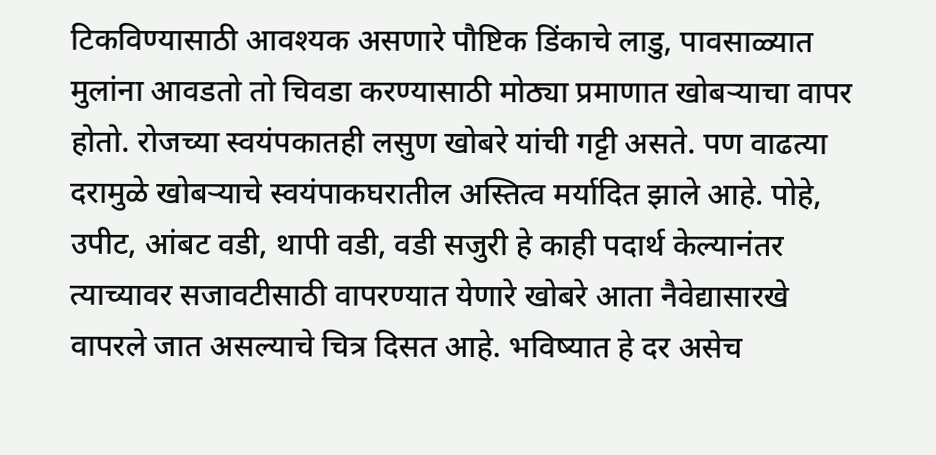टिकविण्यासाठी आवश्यक असणारे पौष्टिक डिंकाचे लाडु, पावसाळ्यात मुलांना आवडतो तो चिवडा करण्यासाठी मोठ्या प्रमाणात खोबऱ्याचा वापर होतो. रोजच्या स्वयंपकातही लसुण खोबरे यांची गट्टी असते. पण वाढत्या दरामुळे खोबऱ्याचे स्वयंपाकघरातील अस्तित्व मर्यादित झाले आहे. पोहे, उपीट, आंबट वडी, थापी वडी, वडी सजुरी हे काही पदार्थ केल्यानंतर त्याच्यावर सजावटीसाठी वापरण्यात येणारे खोबरे आता नैवेद्यासारखे वापरले जात असल्याचे चित्र दिसत आहे. भविष्यात हे दर असेच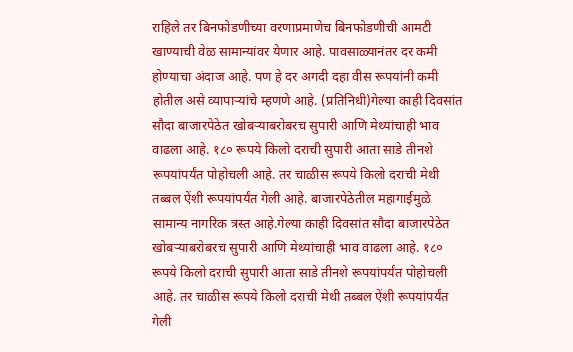राहिले तर बिनफोडणीच्या वरणाप्रमाणेच बिनफोडणीची आमटी खाण्याची वेळ सामान्यांवर येणार आहे. पावसाळ्यानंतर दर कमी होण्याचा अंदाज आहे. पण हे दर अगदी दहा वीस रूपयांनी कमी होतील असे व्यापाऱ्यांचे म्हणणे आहे. (प्रतिनिधी)गेल्या काही दिवसांत सौदा बाजारपेठेत खोबऱ्याबरोबरच सुपारी आणि मेथ्यांचाही भाव वाढला आहे. १८० रूपये किलो दराची सुपारी आता साडे तीनशे रूपयांपर्यंत पोहोचली आहे. तर चाळीस रूपये किलो दराची मेथी तब्बल ऐंशी रूपयांपर्यंत गेली आहे. बाजारपेठेतील महागाईमुळे सामान्य नागरिक त्रस्त आहे.गेल्या काही दिवसांत सौदा बाजारपेठेत खोबऱ्याबरोबरच सुपारी आणि मेथ्यांचाही भाव वाढला आहे. १८० रूपये किलो दराची सुपारी आता साडे तीनशे रूपयांपर्यंत पोहोचली आहे. तर चाळीस रूपये किलो दराची मेथी तब्बल ऐंशी रूपयांपर्यंत गेली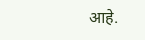आहे.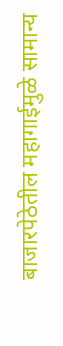बाजारपेठेतील महागाईमुळे सामान्य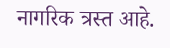नागरिक त्रस्त आहे.